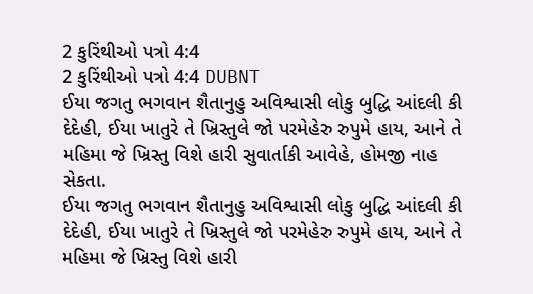2 કુરિંથીઓ પત્રો 4:4
2 કુરિંથીઓ પત્રો 4:4 DUBNT
ઈયા જગતુ ભગવાન શૈતાનુહુ અવિશ્વાસી લોકુ બુદ્ધિ આંદલી કી દેદેહી, ઈયા ખાતુરે તે ખ્રિસ્તુલે જો પરમેહેરુ રુપુમે હાય, આને તે મહિમા જે ખ્રિસ્તુ વિશે હારી સુવાર્તાકી આવેહે, હોમજી નાહ સેકતા.
ઈયા જગતુ ભગવાન શૈતાનુહુ અવિશ્વાસી લોકુ બુદ્ધિ આંદલી કી દેદેહી, ઈયા ખાતુરે તે ખ્રિસ્તુલે જો પરમેહેરુ રુપુમે હાય, આને તે મહિમા જે ખ્રિસ્તુ વિશે હારી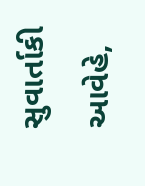સુવાર્તાકી આવેહે,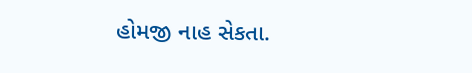હોમજી નાહ સેકતા.